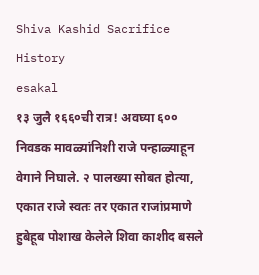Shiva Kashid Sacrifice History
esakal
१३ जुलै १६६०ची रात्र! अवघ्या ६०० निवडक मावळ्यांनिशी राजे पन्हाळ्याहून वेगाने निघाले. २ पालख्या सोबत होत्या, एकात राजे स्वतः तर एकात राजांप्रमाणे हुबेहूब पोशाख केलेले शिवा काशीद बसले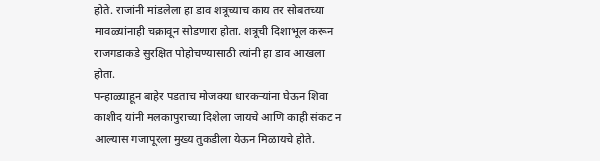होते. राजांनी मांडलेला हा डाव शत्रूच्याच काय तर सोबतच्या मावळ्यांनाही चक्रावून सोडणारा होता. शत्रूची दिशाभूल करून राजगडाकडे सुरक्षित पोहोचण्यासाठी त्यांनी हा डाव आखला होता.
पन्हाळ्याहून बाहेर पडताच मोजक्या धारकऱ्यांना घेऊन शिवा काशीद यांनी मलकापुराच्या दिशेला जायचे आणि काही संकट न आल्यास गजापूरला मुख्य तुकडीला येऊन मिळायचे होते.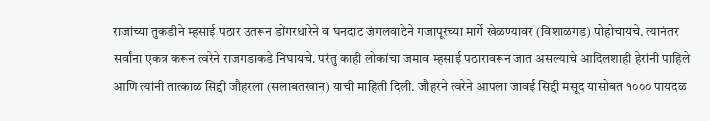राजांच्या तुकडीने म्हसाई पठार उतरून डोंगरधारेने व घनदाट जंगलवाटेने गजापूरच्या मार्गे खेळण्यावर (विशाळगड) पोहोचायचे. त्यानंतर सर्वांना एकत्र करून त्वरेने राजगडाकडे निघायचे. परंतु काही लोकांचा जमाव म्हसाई पठारावरून जात असल्याचे आदिलशाही हेरांनी पाहिले आणि त्यांनी तात्काळ सिद्दी जौहरला (सलाबतखान) याची माहिती दिली. जौहरने त्वरेने आपला जावई सिद्दी मसूद यासोबत १००० पायदळ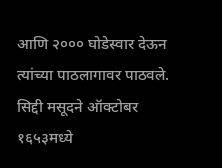आणि २००० घोडेस्वार देऊन त्यांच्या पाठलागावर पाठवले. सिद्दी मसूदने ऑक्टोबर १६५३मध्ये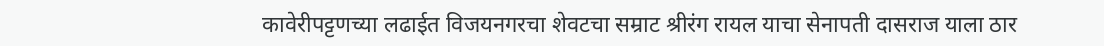कावेरीपट्टणच्या लढाईत विजयनगरचा शेवटचा सम्राट श्रीरंग रायल याचा सेनापती दासराज याला ठार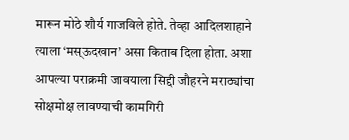मारून मोठे शौर्य गाजविले होते. तेव्हा आदिलशाहाने त्याला ‘मस्ऊदखान’ असा किताब दिला होता. अशा आपल्या पराक्रमी जावयाला सिद्दी जौहरने मराठ्यांचा सोक्षमोक्ष लावण्याची कामगिरी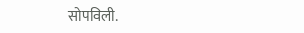सोपविली.